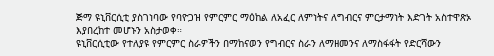ጅማ ዩኒቨርሲቲ ያስገነባው የባዮጋዝ የምርምር ማዕከል ለአፈር ለምነትና ለግብርና ምርታማነት እድገት አስተዋጽኦ እያበረከተ መሆኑን አስታወቀ።
ዩኒቨርሲቲው የተለያዩ የምርምር ስራዎችን በማከናወን የግብርና ስራን ለማዘመንና ለማስፋፋት የድርሻውን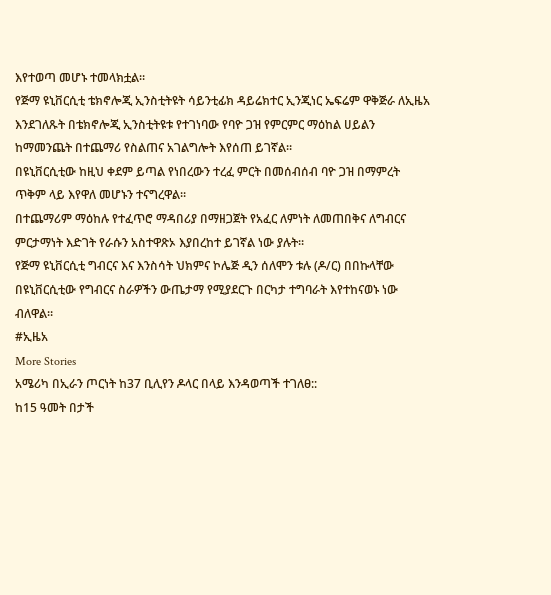እየተወጣ መሆኑ ተመላክቷል።
የጅማ ዩኒቨርሲቲ ቴክኖሎጂ ኢንስቲትዩት ሳይንቲፊክ ዳይሬክተር ኢንጂነር ኤፍሬም ዋቅጅራ ለኢዜአ እንደገለጹት በቴክኖሎጂ ኢንስቲትዩቱ የተገነባው የባዮ ጋዝ የምርምር ማዕከል ሀይልን ከማመንጨት በተጨማሪ የስልጠና አገልግሎት እየሰጠ ይገኛል።
በዩኒቨርሲቲው ከዚህ ቀደም ይጣል የነበረውን ተረፈ ምርት በመሰብሰብ ባዮ ጋዝ በማምረት ጥቅም ላይ እየዋለ መሆኑን ተናግረዋል።
በተጨማሪም ማዕከሉ የተፈጥሮ ማዳበሪያ በማዘጋጀት የአፈር ለምነት ለመጠበቅና ለግብርና ምርታማነት እድገት የራሱን አስተዋጽኦ እያበረከተ ይገኛል ነው ያሉት።
የጅማ ዩኒቨርሲቲ ግብርና እና እንስሳት ህክምና ኮሌጅ ዲን ሰለሞን ቱሉ (ዶ/ር) በበኩላቸው በዩኒቨርሲቲው የግብርና ስራዎችን ውጤታማ የሚያደርጉ በርካታ ተግባራት እየተከናወኑ ነው ብለዋል።
#ኢዜአ
More Stories
አሜሪካ በኢራን ጦርነት ከ37 ቢሊየን ዶላር በላይ እንዳወጣች ተገለፀ::
ከ15 ዓመት በታች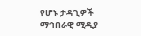የሆኑ ታዳጊዎች ማኅበራዊ ሚዲያ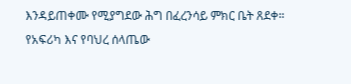እንዳይጠቀሙ የሚያግደው ሕግ በፈረንሳይ ምክር ቤት ጸደቀ።
የአፍሪካ እና የባህረ ሰላጤው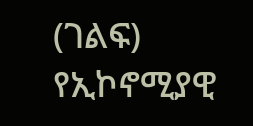(ገልፍ) የኢኮኖሚያዊ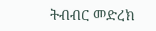ትብብር መድረክ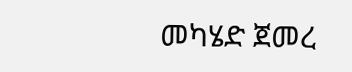መካሄድ ጀመረ